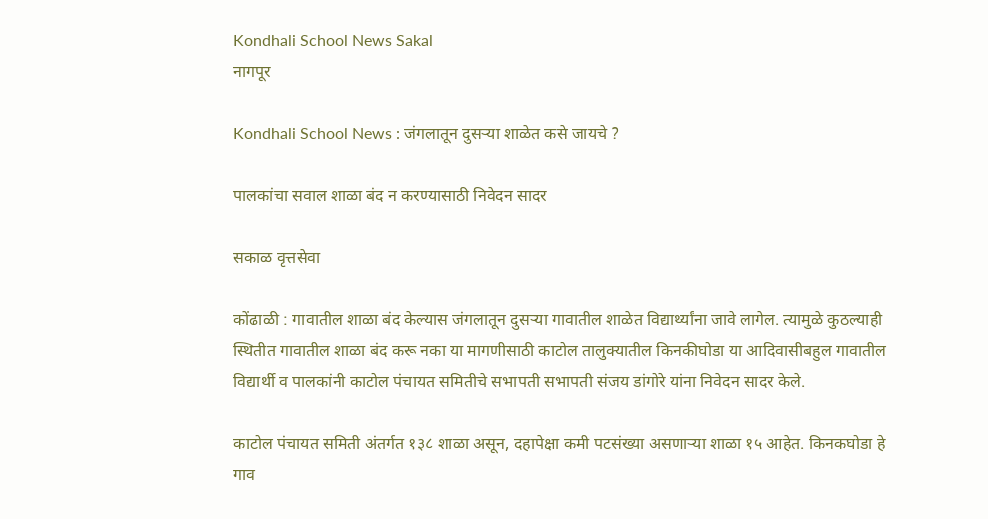Kondhali School News Sakal
नागपूर

Kondhali School News : जंगलातून दुसऱ्या शाळेत कसे जायचे ?

पालकांचा सवाल शाळा बंद न करण्यासाठी निवेदन सादर

सकाळ वृत्तसेवा

कोंढाळी : गावातील शाळा बंद केल्यास जंगलातून दुसऱ्या गावातील शाळेत विद्यार्थ्यांना जावे लागेल. त्यामुळे कुठल्याही स्थितीत गावातील शाळा बंद करू नका या मागणीसाठी काटोल तालुक्यातील किनकीघोडा या आदिवासीबहुल गावातील विद्यार्थी व पालकांनी काटोल पंचायत समितीचे सभापती सभापती संजय डांगोरे यांना निवेदन सादर केले.

काटोल पंचायत समिती अंतर्गत १३८ शाळा असून, दहापेक्षा कमी पटसंख्या असणाऱ्या शाळा १५ आहेत. किनकघोडा हे गाव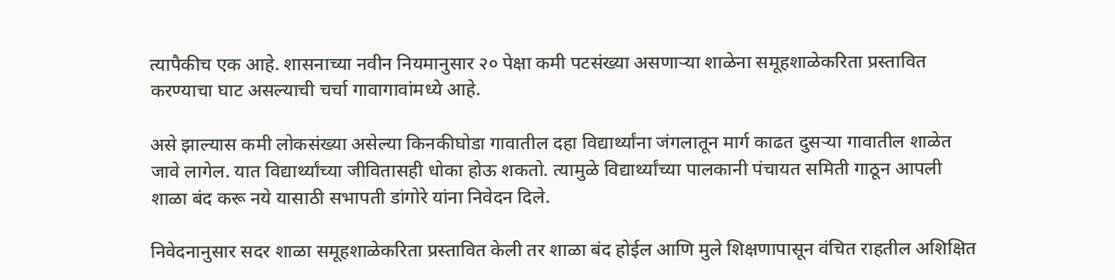त्यापैकीच एक आहे. शासनाच्या नवीन नियमानुसार २० पेक्षा कमी पटसंख्या असणाऱ्या शाळेना समूहशाळेकरिता प्रस्तावित करण्याचा घाट असल्याची चर्चा गावागावांमध्ये आहे.

असे झाल्यास कमी लोकसंख्या असेल्या किनकीघोडा गावातील दहा विद्यार्थ्यांना जंगलातून मार्ग काढत दुसऱ्या गावातील शाळेत जावे लागेल. यात विद्यार्थ्यांच्या जीवितासही धोका होऊ शकतो. त्यामुळे विद्यार्थ्यांच्या पालकानी पंचायत समिती गाठून आपली शाळा बंद करू नये यासाठी सभापती डांगोरे यांना निवेदन दिले.

निवेदनानुसार सदर शाळा समूहशाळेकरिता प्रस्तावित केली तर शाळा बंद होईल आणि मुले शिक्षणापासून वंचित राहतील अशिक्षित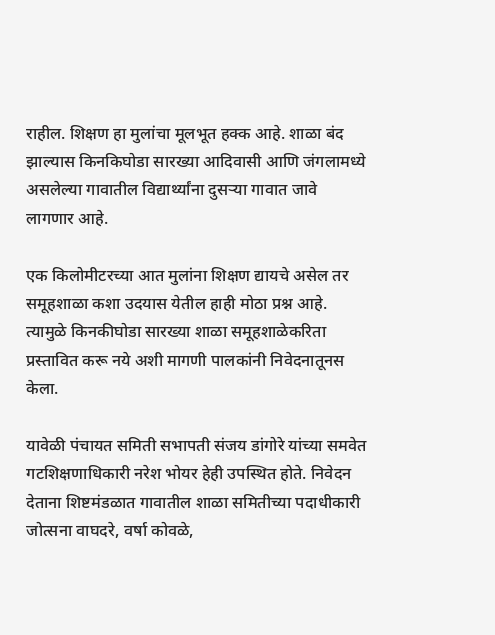राहील. शिक्षण हा मुलांचा मूलभूत हक्क आहे. शाळा बंद झाल्यास किनकिघोडा सारख्या आदिवासी आणि जंगलामध्ये असलेल्या गावातील विद्यार्थ्यांना दुसऱ्या गावात जावे लागणार आहे.

एक किलोमीटरच्या आत मुलांना शिक्षण द्यायचे असेल तर समूहशाळा कशा उदयास येतील हाही मोठा प्रश्न आहे. त्यामुळे किनकीघोडा सारख्या शाळा समूहशाळेकरिता प्रस्तावित करू नये अशी मागणी पालकांनी निवेदनातूनस केला.

यावेळी पंचायत समिती सभापती संजय डांगोरे यांच्या समवेत गटशिक्षणाधिकारी नरेश भोयर हेही उपस्थित होते. निवेदन देताना शिष्टमंडळात गावातील शाळा समितीच्या पदाधीकारी जोत्सना वाघदरे, वर्षा कोवळे,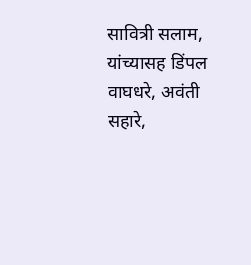सावित्री सलाम, यांच्यासह डिंपल वाघधरे, अवंती सहारे,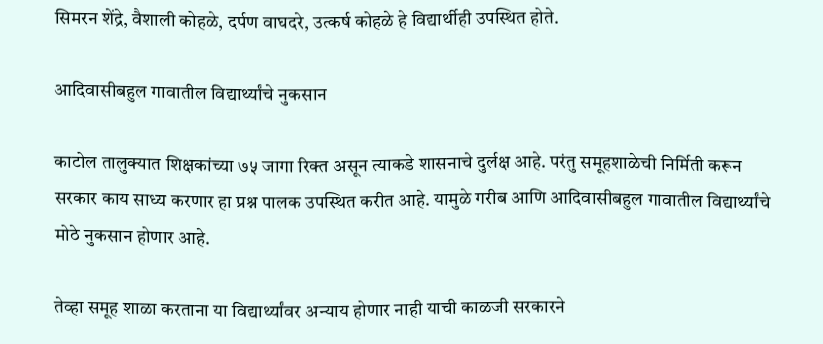सिमरन शेंद्रे, वैशाली कोहळे, दर्पण वाघदरे, उत्कर्ष कोहळे हे विद्यार्थीही उपस्थित होते.

आदिवासीबहुल गावातील विद्यार्थ्यांचे नुकसान

काटोल तालुक्यात शिक्षकांच्या ७५ जागा रिक्त असून त्याकडे शासनाचे दुर्लक्ष आहे. परंतु समूहशाळेची निर्मिती करून सरकार काय साध्य करणार हा प्रश्न पालक उपस्थित करीत आहे. यामुळे गरीब आणि आदिवासीबहुल गावातील विद्यार्थ्यांचे मोठे नुकसान होणार आहे.

तेव्हा समूह शाळा करताना या विद्यार्थ्यांवर अन्याय होणार नाही याची काळजी सरकारने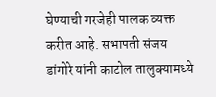घेण्याची गरजेही पालक व्यक्त करीत आहे. सभापती संजय डांगोरे यांनी काटोल तालुक्यामध्ये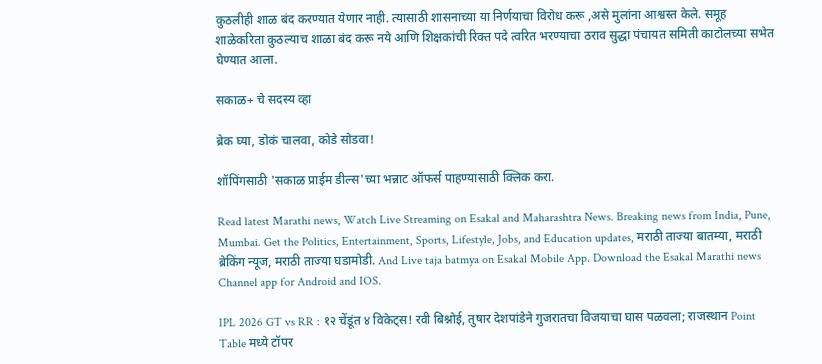कुठलीही शाळ बंद करण्यात येणार नाही. त्यासाठी शासनाच्या या निर्णयाचा विरोध करू ,असे मुलांना आश्वस्त केले. समूह शाळेकरिता कुठल्याच शाळा बंद करू नये आणि शिक्षकांची रिक्त पदे त्वरित भरण्याचा ठराव सुद्धा पंचायत समिती काटोलच्या सभेत घेण्यात आला.

सकाळ+ चे सदस्य व्हा

ब्रेक घ्या, डोकं चालवा, कोडे सोडवा!

शॉपिंगसाठी 'सकाळ प्राईम डील्स'च्या भन्नाट ऑफर्स पाहण्यासाठी क्लिक करा.

Read latest Marathi news, Watch Live Streaming on Esakal and Maharashtra News. Breaking news from India, Pune, Mumbai. Get the Politics, Entertainment, Sports, Lifestyle, Jobs, and Education updates, मराठी ताज्या बातम्या, मराठी ब्रेकिंग न्यूज, मराठी ताज्या घडामोडी. And Live taja batmya on Esakal Mobile App. Download the Esakal Marathi news Channel app for Android and IOS.

IPL 2026 GT vs RR : १२ चेंडूंत ४ विकेट्स! रवी बिश्नोई, तुषार देशपांडेने गुजरातचा विजयाचा घास पळवला; राजस्थान Point Table मध्ये टॉपर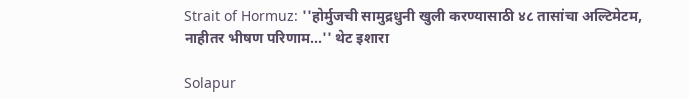Strait of Hormuz: ''होर्मुजची सामुद्रधुनी खुली करण्यासाठी ४८ तासांचा अल्टिमेटम, नाहीतर भीषण परिणाम...'' थेट इशारा

Solapur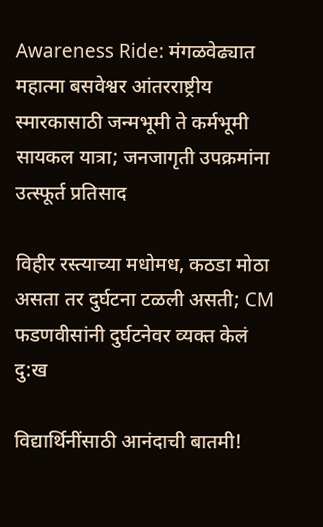Awareness Ride: मंगळवेढ्यात महात्मा बसवेश्वर आंतरराष्ट्रीय स्मारकासाठी जन्मभूमी ते कर्मभूमी सायकल यात्रा; जनजागृती उपक्रमांना उत्स्फूर्त प्रतिसाद

विहीर रस्त्याच्या मधोमध, कठडा मोठा असता तर दुर्घटना टळली असती; CM फडणवीसांनी दुर्घटनेवर व्यक्त केलं दु:ख

विद्यार्थिनींसाठी आनंदाची बातमी!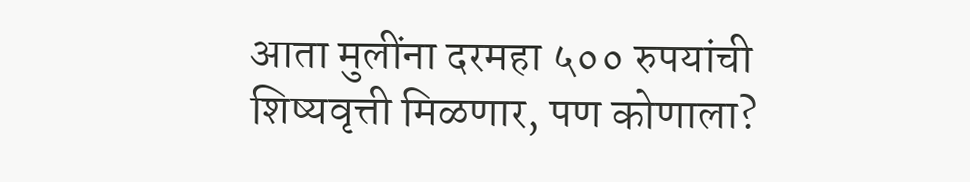आता मुलींना दरमहा ५०० रुपयांची शिष्यवृत्ती मिळणार, पण कोणाला?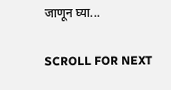जाणून घ्या...

SCROLL FOR NEXT